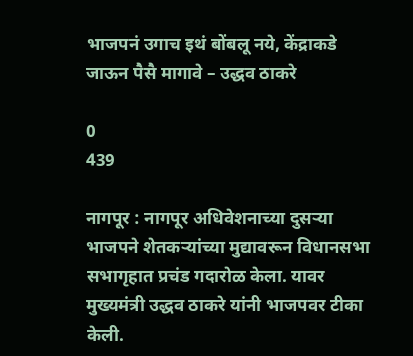भाजपनं उगाच इथं बोंबलू नये, केंद्राकडे जाऊन पैसै मागावे – उद्धव ठाकरे

0
439

नागपूर : नागपूर अधिवेशनाच्या दुसऱ्या भाजपने शेतकऱ्यांच्या मुद्यावरून विधानसभा सभागृहात प्रचंड गदारोळ केला. यावर मुख्यमंत्री उद्धव ठाकरे यांनी भाजपवर टीका केली.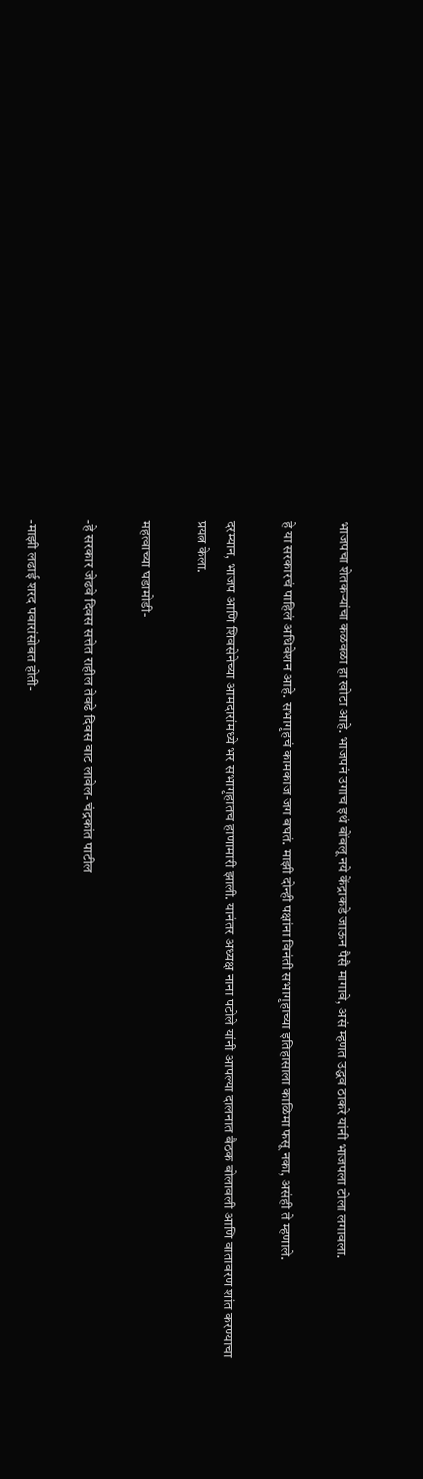भाजपचा शेतकऱ्यांचा कळवळा हा खोटा आहे. भाजपनं उगाच इथं बोंबलू नये केंद्राकडे जाऊन पैसै मागावे, असं म्हणत उद्धव ठाकरे यांनी भाजपला टोला लगावला.

हे या सरकारचं पाहिलं अधिवेशन आहे. सभागृहचं कामकाज जग बघतं. माझी दोन्ही पक्षांना विनंती सभागृहाच्या इतिहासाला काळिमा फसू नका, असंही ते म्हणाले.

दरम्यान, भाजप आणि शिवसेनेच्या आमदारांमध्ये भर सभागृहातच हाणामारी झाली. यानंतर अध्यक्ष नाना पटोले यांनी आपल्या दालनात बैठक बोलावली आणि वातावरण शांत करण्याचा प्रयत्न केला.

महत्वाच्या घडामोडी-

-हे सरकार जेढवे दिवस सत्तेत राहील तेवढे दिवस वाट लावेल- चंद्रकांत पाटील

-माझी लढाई शरद पवारांसोबत होती-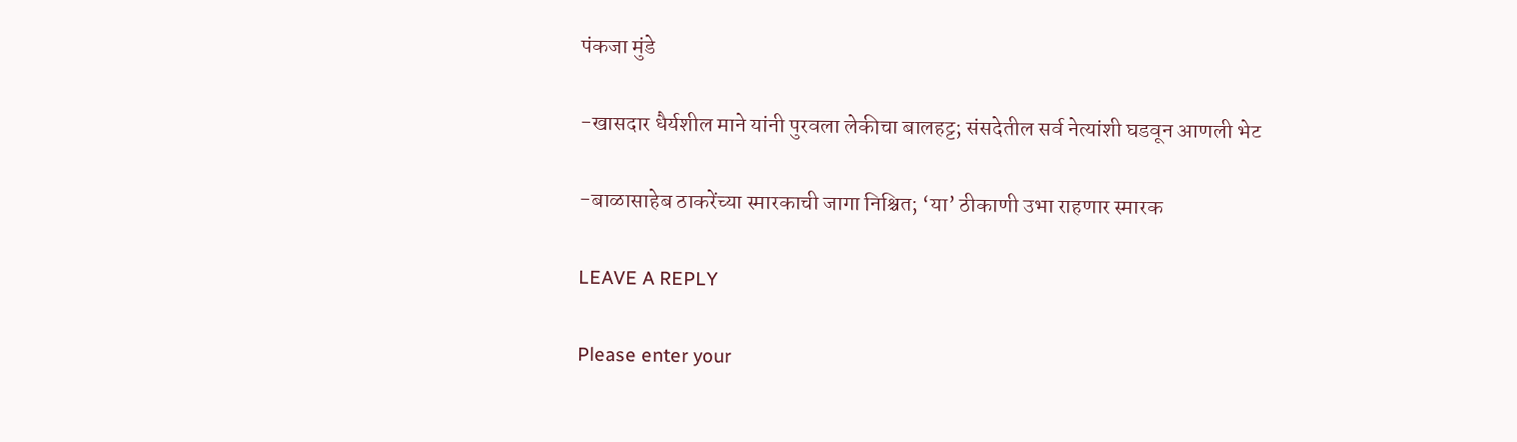पंकजा मुंडे

-खासदार धैर्यशील माने यांनी पुरवला लेकीचा बालहट्ट; संसदेतील सर्व नेत्यांशी घडवून आणली भेट

-बाळासाहेब ठाकरेंच्या स्मारकाची जागा निश्चित; ‘या’ ठीकाणी उभा राहणार स्मारक

LEAVE A REPLY

Please enter your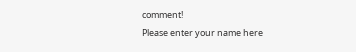comment!
Please enter your name here